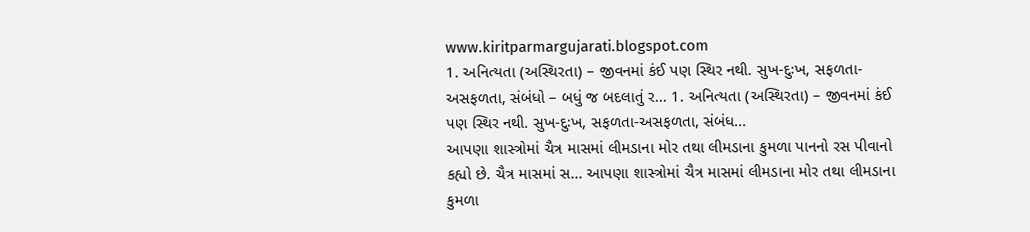www.kiritparmargujarati.blogspot.com
1. અનિત્યતા (અસ્થિરતા) – જીવનમાં કંઈ પણ સ્થિર નથી. સુખ-દુઃખ, સફળતા-અસફળતા, સંબંધો – બધું જ બદલાતું ર... 1. અનિત્યતા (અસ્થિરતા) – જીવનમાં કંઈ પણ સ્થિર નથી. સુખ-દુઃખ, સફળતા-અસફળતા, સંબંધ...
આપણા શાસ્ત્રોમાં ચૈત્ર માસમાં લીમડાના મોર તથા લીમડાના કુમળા પાનનો રસ પીવાનો કહ્યો છે. ચૈત્ર માસમાં સ... આપણા શાસ્ત્રોમાં ચૈત્ર માસમાં લીમડાના મોર તથા લીમડાના કુમળા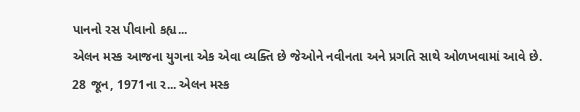પાનનો રસ પીવાનો કહ્ય...
એલન મસ્ક આજના યુગના એક એવા વ્યક્તિ છે જેઓને નવીનતા અને પ્રગતિ સાથે ઓળખવામાં આવે છે. 28 જૂન, 1971ના ર... એલન મસ્ક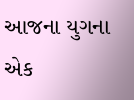આજના યુગના એક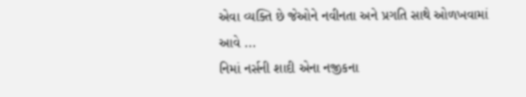એવા વ્યક્તિ છે જેઓને નવીનતા અને પ્રગતિ સાથે ઓળખવામાં આવે ...
નિમાં નર્સની શાદી એના નજીકના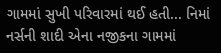ગામમાં સુખી પરિવારમાં થઈ હતી... નિમાં નર્સની શાદી એના નજીકના ગામમાં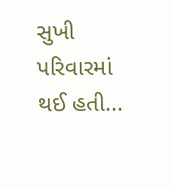સુખી પરિવારમાં થઈ હતી...